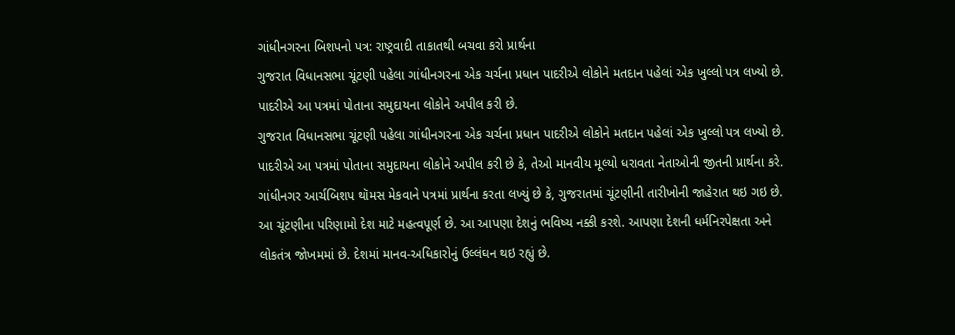ગાંધીનગરના બિશપનો પત્ર: રાષ્ટ્રવાદી તાકાતથી બચવા કરો પ્રાર્થના
ગુજરાત વિધાનસભા ચૂંટણી પહેલા ગાંધીનગરના એક ચર્ચના પ્રધાન પાદરીએ લોકોને મતદાન પહેલાં એક ખુલ્લો પત્ર લખ્યો છે. પાદરીએ આ પત્રમાં પોતાના સમુદાયના લોકોને અપીલ કરી છે.
ગુજરાત વિધાનસભા ચૂંટણી પહેલા ગાંધીનગરના એક ચર્ચના પ્રધાન પાદરીએ લોકોને મતદાન પહેલાં એક ખુલ્લો પત્ર લખ્યો છે. પાદરીએ આ પત્રમાં પોતાના સમુદાયના લોકોને અપીલ કરી છે કે, તેઓ માનવીય મૂલ્યો ધરાવતા નેતાઓની જીતની પ્રાર્થના કરે. ગાંધીનગર આર્ચબિશપ થૉમસ મેકવાને પત્રમાં પ્રાર્થના કરતા લખ્યું છે કે, ગુજરાતમાં ચૂંટણીની તારીખોની જાહેરાત થઇ ગઇ છે. આ ચૂંટણીના પરિણામો દેશ માટે મહત્વપૂર્ણ છે. આ આપણા દેશનું ભવિષ્ય નક્કી કરશે. આપણા દેશની ધર્મનિરપેક્ષતા અને લોકતંત્ર જોખમમાં છે. દેશમાં માનવ-અધિકારોનું ઉલ્લંઘન થઇ રહ્યું છે.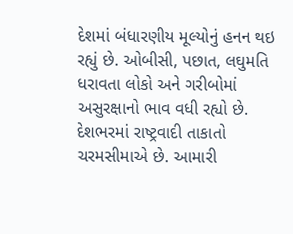દેશમાં બંધારણીય મૂલ્યોનું હનન થઇ રહ્યું છે. ઓબીસી, પછાત, લઘુમતિ ધરાવતા લોકો અને ગરીબોમાં અસુરક્ષાનો ભાવ વધી રહ્યો છે. દેશભરમાં રાષ્ટ્રવાદી તાકાતો ચરમસીમાએ છે. આમારી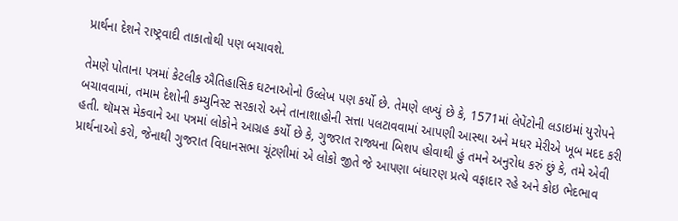પ્રાર્થના દેશને રાષ્ટ્રવાદી તાકાતોથી પણ બચાવશે.

તેમણે પોતાના પત્રમાં કેટલીક ઐતિહાસિક ઘટનાઓનો ઉલ્લેખ પણ કર્યો છે. તેમણે લખ્યું છે કે, 1571માં લેપેંટોની લડાઇમાં યુરોપને બચાવવામાં, તમામ દેશોની કમ્યુનિસ્ટ સરકારો અને તાનાશાહોની સત્તા પલટાવવામાં આપણી આસ્થા અને મધર મેરીએ ખૂબ મદદ કરી હતી. થૉમસ મેકવાને આ પત્રમાં લોકોને આગ્રહ કર્યો છે કે, ગુજરાત રાજ્યના બિશપ હોવાથી હું તમને અનુરોધ કરું છું કે, તમે એવી પ્રાર્થનાઓ કરો, જેનાથી ગુજરાત વિધાનસભા ચૂંટણીમાં એ લોકો જીતે જે આપણા બંધારણ પ્રત્યે વફાદાર રહે અને કોઇ ભેદભાવ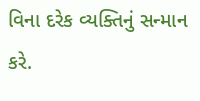વિના દરેક વ્યક્તિનું સન્માન કરે.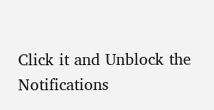Click it and Unblock the Notifications